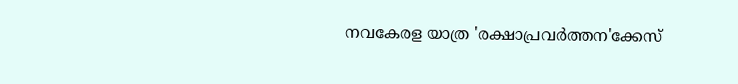നവകേരള യാത്ര 'രക്ഷാപ്രവർത്തന'ക്കേസ്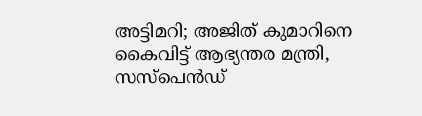അട്ടിമറി; അജിത് കുമാറിനെ കൈവിട്ട് ആഭ്യന്തര മന്ത്രി, സസ്‌പെൻഡ്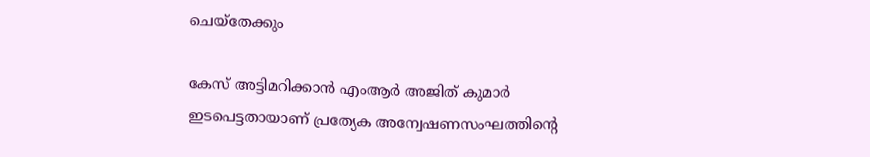ചെയ്‌തേക്കും

കേസ് അട്ടിമറിക്കാന്‍ എംആര്‍ അജിത് കുമാര്‍ ഇടപെട്ടതായാണ് പ്രത്യേക അന്വേഷണസംഘത്തിന്റെ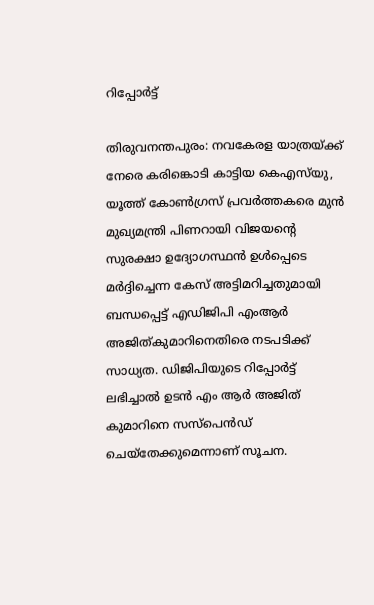റിപ്പോര്‍ട്ട്

തിരുവനന്തപുരം: നവകേരള യാത്രയ്ക്ക് നേരെ കരിങ്കൊടി കാട്ടിയ കെഎസ്‌യു, യൂത്ത് കോണ്‍ഗ്രസ് പ്രവര്‍ത്തകരെ മുന്‍ മുഖ്യമന്ത്രി പിണറായി വിജയന്റെ സുരക്ഷാ ഉദ്യോഗസ്ഥന്‍ ഉള്‍പ്പെടെ മര്‍ദ്ദിച്ചെന്ന കേസ് അട്ടിമറിച്ചതുമായി ബന്ധപ്പെട്ട് എഡിജിപി എംആര്‍ അജിത്കുമാറിനെതിരെ നടപടിക്ക് സാധ്യത. ഡിജിപിയുടെ റിപ്പോര്‍ട്ട് ലഭിച്ചാല്‍ ഉടന്‍ എം ആര്‍ അജിത് കുമാറിനെ സസ്‌പെന്‍ഡ് ചെയ്‌തേക്കുമെന്നാണ് സൂചന.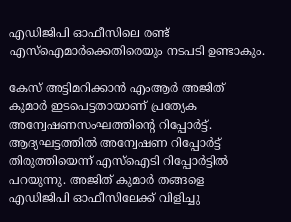എഡിജിപി ഓഫീസിലെ രണ്ട് എസ്‌ഐമാര്‍ക്കെതിരെയും നടപടി ഉണ്ടാകും.

കേസ് അട്ടിമറിക്കാന്‍ എംആര്‍ അജിത് കുമാര്‍ ഇടപെട്ടതായാണ് പ്രത്യേക അന്വേഷണസംഘത്തിന്റെ റിപ്പോര്‍ട്ട്. ആദ്യഘട്ടത്തില്‍ അന്വേഷണ റിപ്പോര്‍ട്ട് തിരുത്തിയെന്ന് എസ്‌ഐടി റിപ്പോര്‍ട്ടില്‍ പറയുന്നു. അജിത് കുമാര്‍ തങ്ങളെ എഡിജിപി ഓഫീസിലേക്ക് വിളിച്ചു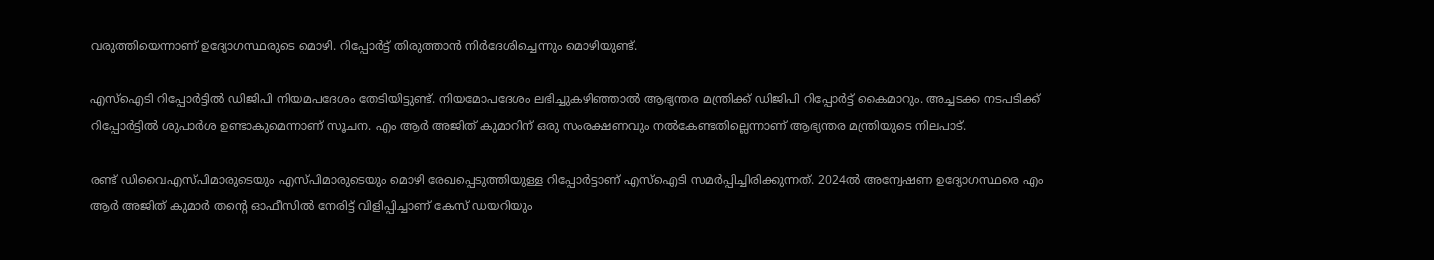വരുത്തിയെന്നാണ് ഉദ്യോഗസ്ഥരുടെ മൊഴി. റിപ്പോര്‍ട്ട് തിരുത്താന്‍ നിര്‍ദേശിച്ചെന്നും മൊഴിയുണ്ട്.

എസ്‌ഐടി റിപ്പോര്‍ട്ടില്‍ ഡിജിപി നിയമപദേശം തേടിയിട്ടുണ്ട്. നിയമോപദേശം ലഭിച്ചുകഴിഞ്ഞാല്‍ ആഭ്യന്തര മന്ത്രിക്ക് ഡിജിപി റിപ്പോര്‍ട്ട് കൈമാറും. അച്ചടക്ക നടപടിക്ക് റിപ്പോര്‍ട്ടില്‍ ശുപാര്‍ശ ഉണ്ടാകുമെന്നാണ് സൂചന. എം ആര്‍ അജിത് കുമാറിന് ഒരു സംരക്ഷണവും നല്‍കേണ്ടതില്ലെന്നാണ് ആഭ്യന്തര മന്ത്രിയുടെ നിലപാട്.

രണ്ട് ഡിവൈഎസ്പിമാരുടെയും എസ്പിമാരുടെയും മൊഴി രേഖപ്പെടുത്തിയുള്ള റിപ്പോര്‍ട്ടാണ് എസ്ഐടി സമര്‍പ്പിച്ചിരിക്കുന്നത്. 2024ല്‍ അന്വേഷണ ഉദ്യോഗസ്ഥരെ എം ആര്‍ അജിത് കുമാര്‍ തന്റെ ഓഫീസില്‍ നേരിട്ട് വിളിപ്പിച്ചാണ് കേസ് ഡയറിയും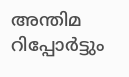അന്തിമ റിപ്പോര്‍ട്ടും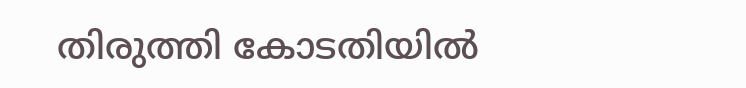തിരുത്തി കോടതിയില്‍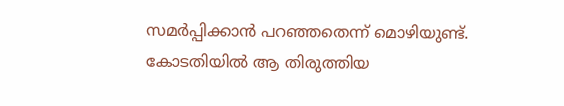സമര്‍പ്പിക്കാന്‍ പറഞ്ഞതെന്ന് മൊഴിയുണ്ട്. കോടതിയില്‍ ആ തിരുത്തിയ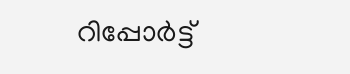റിപ്പോര്‍ട്ട്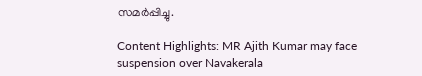സമര്‍പ്പിച്ചു.

Content Highlights: MR Ajith Kumar may face suspension over Navakerala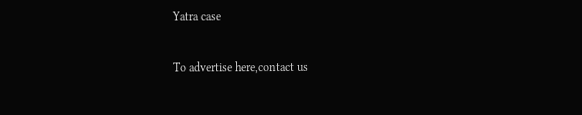Yatra case

To advertise here,contact us